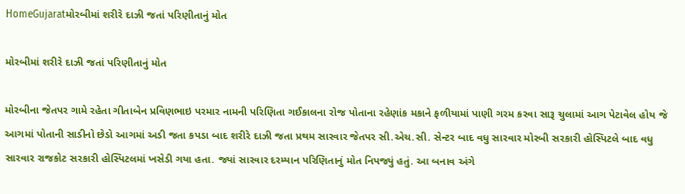HomeGujaratમોરબીમાં શરીરે દાઝી જતાં પરિણીતાનું મોત

મોરબીમાં શરીરે દાઝી જતાં પરિણીતાનું મોત

મોરબીના જેતપર ગામે રહેતા ગીતાબેન પ્રવિણભાઇ પરમાર નામની પરિણિતા ગઈકાલના રોજ પોતાના રહેણાંક મકાને ફળીયામાં પાણી ગરમ કરવા સારૂ ચુલામાં આગ પેટાવેલ હોય જે આગમાં પોતાની સાડીનો છેડો આગમાં અડી જતા કપડા બાદ શરીરે દાઝી જતા પ્રથમ સારવાર જેતપર સી.એચ.સી. સેન્ટર બાદ વધુ સારવાર મોરબી સરકારી હોસ્પિટલે બાદ વધુ સારવાર રાજકોટ સરકારી હોસ્પિટલમાં ખસેડી ગયા હતા. જ્યાં સારવાર દરમ્યાન પરિણિતાનું મોત નિપજ્યું હતું. આ બનાવ અંગે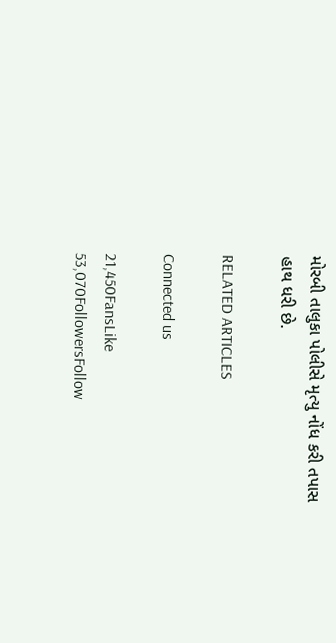મોરબી તાલુકા પોલીસે મૃત્યુ નોંધ કરી તપાસ હાથ ધરી છે.

RELATED ARTICLES

Connected us

21,450FansLike
53,070FollowersFollow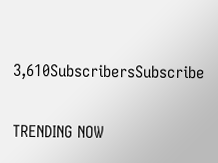3,610SubscribersSubscribe

TRENDING NOW